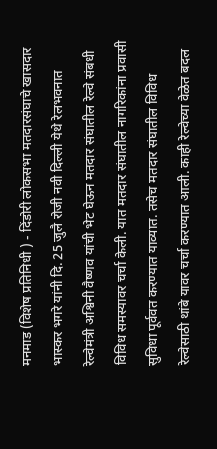मनमाड (विशेष प्रतिनिधी ) - दिंडोरी लोकसभा मतदारसंघाचे खासदार भास्कर भगरे यांनी दि. 25 जुलै रोजी नवी दिल्ली येथे रेलभवनात रेल्वेमंत्री अश्विनी वैष्णव यांची भेट घेऊन मतदार संघातील रेल्वे संबधी विविध समस्यावर चर्चा केली. यात मतदार संघातील नागरिकांना प्रवासी सुविधा पूर्ववत करण्यात याव्यात. तसेच मतदार संघातील विविध रेल्वेसाठी थांबे यावर चर्चा करण्यात आली. काही रेल्वेच्या वेळेत बदल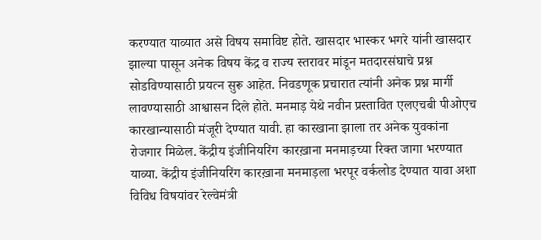करण्यात याव्यात असे विषय समाविष्ट होते. खासदार भास्कर भगरे यांनी खासदार झाल्या पासून अनेक विषय केंद्र व राज्य स्तरावर मांडून मतदारसंघाचे प्रश्न सोडविण्यासाठी प्रयत्न सुरू आहेत. निवडणूक प्रचारात त्यांनी अनेक प्रश्न मार्गी लावण्यासाठी आश्वासन दिले होते. मनमाड़ येथे नवीन प्रस्तावित एलएचबी पीओएच कारखान्यासाठी मंजूरी देण्यात यावी. हा कारखाना झाला तर अनेक युवकांना रोजगार मिळेल. केंद्रीय इंजीनियरिंग कारख़ाना मनमाड़च्या रिक्त जागा भरण्यात याव्या. केंद्रीय इंजीनियरिंग कारख़ाना मनमाड़ला भरपूर वर्कलोड देण्यात यावा अशा विविध विषयांवर रेल्वेमंत्री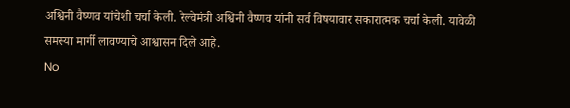अश्विनी वैष्णव यांचेशी चर्चा केली. रेल्वेमंत्री अश्विनी वैष्णव यांनी सर्व विषयावार सकारात्मक चर्चा केली. यावेळी समस्या मार्गी लावण्याचे आश्वासन दिले आहे.
No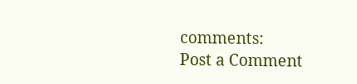comments:
Post a Comment